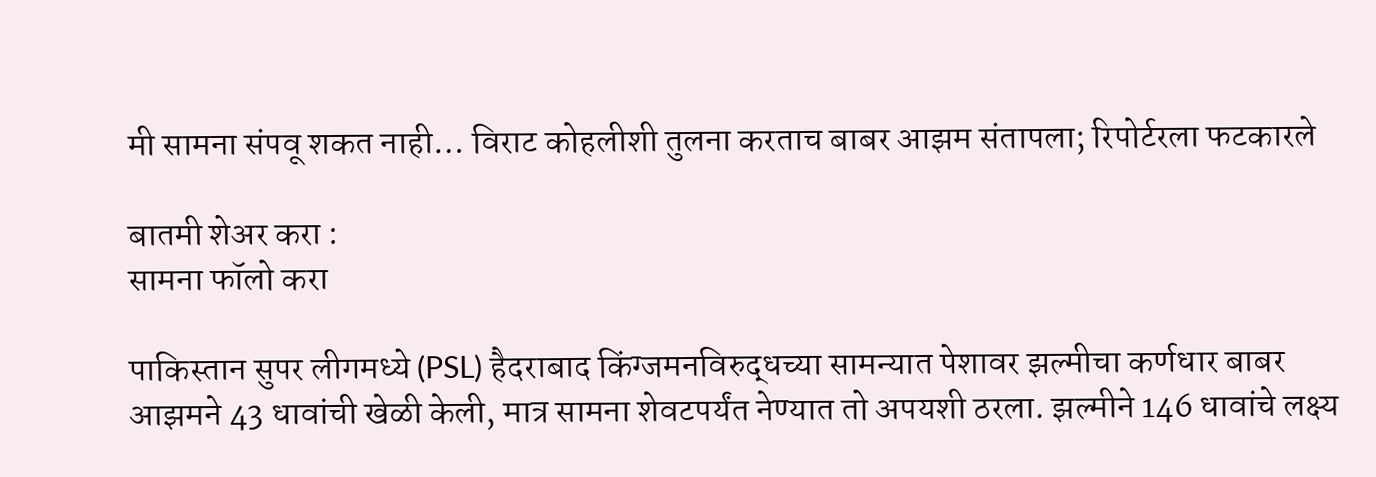मी सामना संपवू शकत नाही… विराट कोहलीशी तुलना करताच बाबर आझम संतापला; रिपोर्टरला फटकारले

बातमी शेअर करा :
सामना फॉलो करा

पाकिस्तान सुपर लीगमध्ये (PSL) हैदराबाद किंग्जमनविरुद्धच्या सामन्यात पेशावर झल्मीचा कर्णधार बाबर आझमने 43 धावांची खेळी केली, मात्र सामना शेवटपर्यंत नेण्यात तो अपयशी ठरला. झल्मीने 146 धावांचे लक्ष्य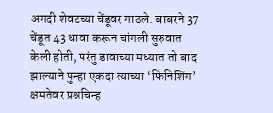अगदी शेवटच्या चेंडूवर गाठले. बाबरने 37 चेंडूत 43 धावा करून चांगली सुरुवात केली होती, परंतु डावाच्या मध्यात तो बाद झाल्याने पुन्हा एकदा त्याच्या ‘फिनिशिंग’ क्षमतेवर प्रश्नचिन्ह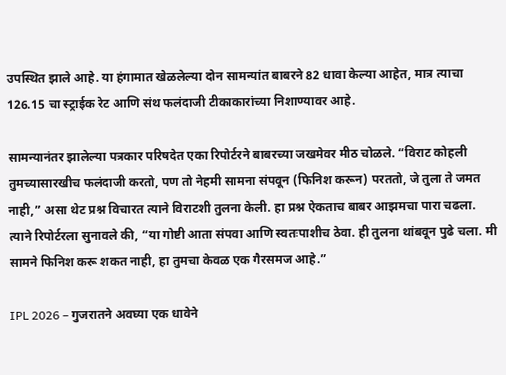उपस्थित झाले आहे. या हंगामात खेळलेल्या दोन सामन्यांत बाबरने 82 धावा केल्या आहेत, मात्र त्याचा 126.15 चा स्ट्राईक रेट आणि संथ फलंदाजी टीकाकारांच्या निशाण्यावर आहे.

सामन्यानंतर झालेल्या पत्रकार परिषदेत एका रिपोर्टरने बाबरच्या जखमेवर मीठ चोळले. “विराट कोहली तुमच्यासारखीच फलंदाजी करतो, पण तो नेहमी सामना संपवून (फिनिश करून) परततो, जे तुला ते जमत नाही,” असा थेट प्रश्न विचारत त्याने विराटशी तुलना केली. हा प्रश्न ऐकताच बाबर आझमचा पारा चढला. त्याने रिपोर्टरला सुनावले की, “या गोष्टी आता संपवा आणि स्वतःपाशीच ठेवा. ही तुलना थांबवून पुढे चला. मी सामने फिनिश करू शकत नाही, हा तुमचा केवळ एक गैरसमज आहे.”

IPL 2026 – गुजरातने अवघ्या एक धावेने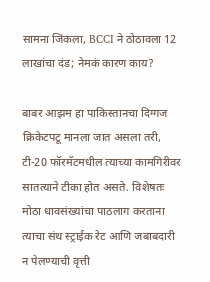सामना जिंकला, BCCI ने ठोठावला 12 लाखांचा दंड; नेमकं कारण काय?

बाबर आझम हा पाकिस्तानचा दिग्गज क्रिकेटपटू मानला जात असला तरी, टी-20 फॉरमॅटमधील त्याच्या कामगिरीवर सातत्याने टीका होत असते. विशेषतः मोठा धावसंख्यांचा पाठलाग करताना त्याचा संथ स्ट्राईक रेट आणि जबाबदारी न पेलण्याची वृत्ती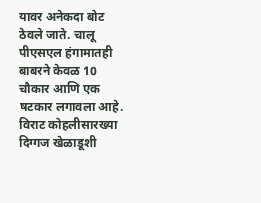यावर अनेकदा बोट ठेवले जाते. चालू पीएसएल हंगामातही बाबरने केवळ 10 चौकार आणि एक षटकार लगावला आहे. विराट कोहलीसारख्या दिग्गज खेळाडूशी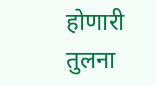होणारी तुलना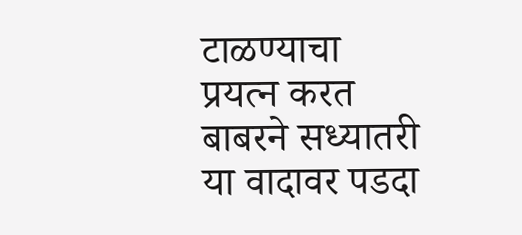टाळण्याचा प्रयत्न करत बाबरने सध्यातरी या वादावर पडदा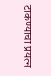टाकण्याचा प्रयत्न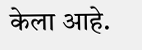केला आहे.